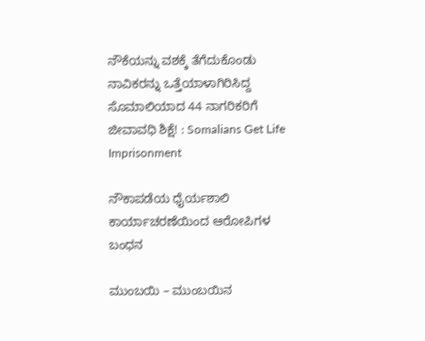ನೌಕೆಯನ್ನು ವಶಕ್ಕೆ ತೆಗೆದುಕೊಂಡು ನಾವಿಕರನ್ನು ಒತ್ತೆಯಾಳಾಗಿರಿಸಿದ್ದ ಸೊಮಾಲಿಯಾದ 44 ನಾಗರಿಕರಿಗೆ ಜೀವಾವಧಿ ಶಿಕ್ಷೆ! : Somalians Get Life Imprisonment

ನೌಕಾಪಡೆಯ ಧೈರ್ಯಶಾಲಿ ಕಾರ್ಯಾಚರಣೆಯಿಂದ ಆರೋಪಿಗಳ ಬಂಧನ

ಮುಂಬಯಿ – ಮುಂಬಯಿನ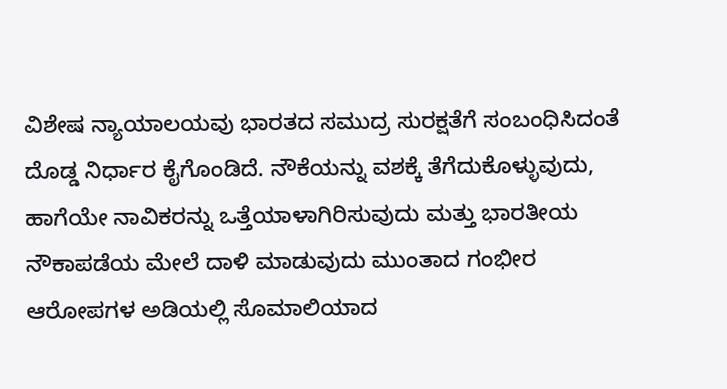ವಿಶೇಷ ನ್ಯಾಯಾಲಯವು ಭಾರತದ ಸಮುದ್ರ ಸುರಕ್ಷತೆಗೆ ಸಂಬಂಧಿಸಿದಂತೆ ದೊಡ್ಡ ನಿರ್ಧಾರ ಕೈಗೊಂಡಿದೆ. ನೌಕೆಯನ್ನು ವಶಕ್ಕೆ ತೆಗೆದುಕೊಳ್ಳುವುದು, ಹಾಗೆಯೇ ನಾವಿಕರನ್ನು ಒತ್ತೆಯಾಳಾಗಿರಿಸುವುದು ಮತ್ತು ಭಾರತೀಯ ನೌಕಾಪಡೆಯ ಮೇಲೆ ದಾಳಿ ಮಾಡುವುದು ಮುಂತಾದ ಗಂಭೀರ ಆರೋಪಗಳ ಅಡಿಯಲ್ಲಿ ಸೊಮಾಲಿಯಾದ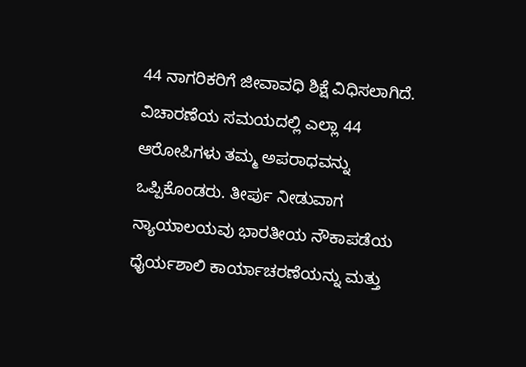44 ನಾಗರಿಕರಿಗೆ ಜೀವಾವಧಿ ಶಿಕ್ಷೆ ವಿಧಿಸಲಾಗಿದೆ. ವಿಚಾರಣೆಯ ಸಮಯದಲ್ಲಿ ಎಲ್ಲಾ 44 ಆರೋಪಿಗಳು ತಮ್ಮ ಅಪರಾಧವನ್ನು ಒಪ್ಪಿಕೊಂಡರು. ತೀರ್ಪು ನೀಡುವಾಗ ನ್ಯಾಯಾಲಯವು ಭಾರತೀಯ ನೌಕಾಪಡೆಯ ಧೈರ್ಯಶಾಲಿ ಕಾರ್ಯಾಚರಣೆಯನ್ನು ಮತ್ತು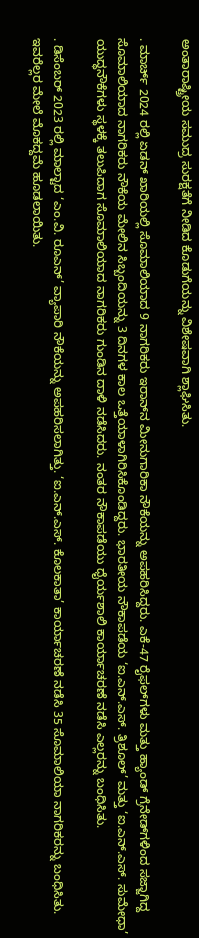ಅಂತಾರಾಷ್ಟ್ರೀಯ ಸಮುದ್ರ ಸುರಕ್ಷತೆಗೆ ನೀಡಿದ ಕೊಡುಗೆಯನ್ನು ವಿಶೇಷವಾಗಿ ಶ್ಲಾಘಿಸಿತು.

. ಮಾರ್ಚ್ 2024 ರಲ್ಲಿ ಏಡನ್ ಖಾರಿಯಲ್ಲಿ ಸೊಮಾಲಿಯಾದ 9 ನಾಗರಿಕರು ಇರಾನ್‌ನ ಮೀನುಗಾರಿಕಾ ನೌಕೆಯನ್ನು ಅಪಹರಿಸಿದ್ದರು. ಎಕೆ-47 ರೈಫಲ್‌ಗಳು ಮತ್ತು ಹ್ಯಾಂಡ್ ಗ್ರೆನೇಡ್‌ಗಳಿಂದ ಸಜ್ಜಾಗಿದ್ದ ಸೊಮಾಲಿಯಾದ ನಾಗರಿಕರು ನೌಕೆಯ ಮೇಲಿನ ಸಿಬ್ಬಂದಿಯನ್ನು 3 ದಿನಗಳ ಕಾಲ ಒತ್ತೆಯಾಳಾಗಿರಿಸಿಕೊಂಡಿದ್ದರು. ಭಾರತೀಯ ನೌಕಾಪಡೆಯ ‘ಐ.ಎನ್.ಎಸ್. ತ್ರಿಶೂಲ್’ ಮತ್ತು ‘ಐ.ಎನ್.ಎಸ್. ಸುಮೇಧಾ’ ಯುದ್ಧನೌಕೆಗಳು ಸ್ಥಳಕ್ಕೆ ತಲುಪಿದಾಗ ಸೊಮಾಲಿಯಾದ ನಾಗರಿಕರು ಗುಂಡಿನ ದಾಳಿ ನಡೆಸಿದರು. ನಂತರ ನೌಕಾಪಡೆಯು ಧೈರ್ಯಶಾಲಿ ಕಾರ್ಯಾಚರಣೆ ನಡೆಸಿ ಎಲ್ಲರನ್ನು ಬಂಧಿಸಿತು.

. ಡಿಸೆಂಬರ್ 2023 ರಲ್ಲಿ ಮಾಲ್ಟಾದ ‘ಎಂ.ವಿ. ರೂಎನ್’ ವ್ಯಾಪಾರಿ ನೌಕೆಯನ್ನು ಅಪಹರಿಸಲಾಗಿತ್ತು. ‘ಐ.ಎನ್.ಎಸ್. ಕೊಲಕಾತಾ’ ಕಾರ್ಯಾಚರಣೆ ನಡೆಸಿ 35 ಸೊಮಾಲಿಯಾ ನಾಗರಿಕರನ್ನು ಬಂಧಿಸಿತು. ಇವರೆಲ್ಲರ ಮೇಲೆ ಮೊಕದ್ದಮೆ ಹೂಡಲಾಯಿತು.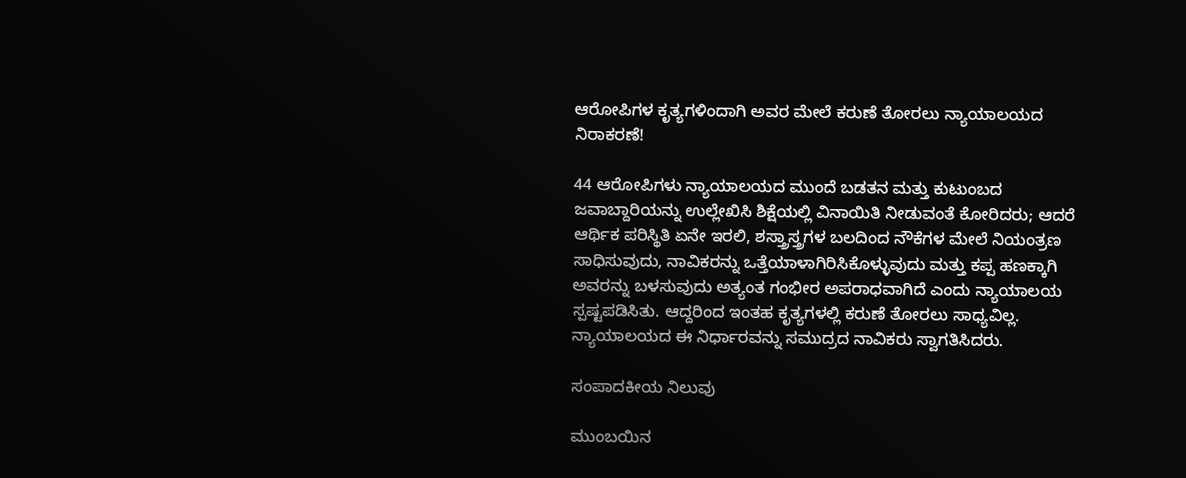ಆರೋಪಿಗಳ ಕೃತ್ಯಗಳಿಂದಾಗಿ ಅವರ ಮೇಲೆ ಕರುಣೆ ತೋರಲು ನ್ಯಾಯಾಲಯದ ನಿರಾಕರಣೆ!

44 ಆರೋಪಿಗಳು ನ್ಯಾಯಾಲಯದ ಮುಂದೆ ಬಡತನ ಮತ್ತು ಕುಟುಂಬದ ಜವಾಬ್ದಾರಿಯನ್ನು ಉಲ್ಲೇಖಿಸಿ ಶಿಕ್ಷೆಯಲ್ಲಿ ವಿನಾಯಿತಿ ನೀಡುವಂತೆ ಕೋರಿದರು; ಆದರೆ ಆರ್ಥಿಕ ಪರಿಸ್ಥಿತಿ ಏನೇ ಇರಲಿ, ಶಸ್ತ್ರಾಸ್ತ್ರಗಳ ಬಲದಿಂದ ನೌಕೆಗಳ ಮೇಲೆ ನಿಯಂತ್ರಣ ಸಾಧಿಸುವುದು, ನಾವಿಕರನ್ನು ಒತ್ತೆಯಾಳಾಗಿರಿಸಿಕೊಳ್ಳುವುದು ಮತ್ತು ಕಪ್ಪ ಹಣಕ್ಕಾಗಿ ಅವರನ್ನು ಬಳಸುವುದು ಅತ್ಯಂತ ಗಂಭೀರ ಅಪರಾಧವಾಗಿದೆ ಎಂದು ನ್ಯಾಯಾಲಯ ಸ್ಪಷ್ಟಪಡಿಸಿತು. ಆದ್ದರಿಂದ ಇಂತಹ ಕೃತ್ಯಗಳಲ್ಲಿ ಕರುಣೆ ತೋರಲು ಸಾಧ್ಯವಿಲ್ಲ. ನ್ಯಾಯಾಲಯದ ಈ ನಿರ್ಧಾರವನ್ನು ಸಮುದ್ರದ ನಾವಿಕರು ಸ್ವಾಗತಿಸಿದರು.

ಸಂಪಾದಕೀಯ ನಿಲುವು

ಮುಂಬಯಿನ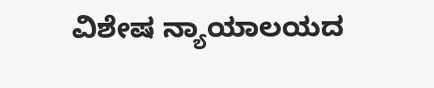ವಿಶೇಷ ನ್ಯಾಯಾಲಯದ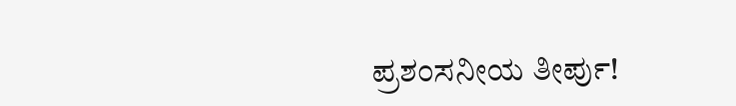ಪ್ರಶಂಸನೀಯ ತೀರ್ಪು!